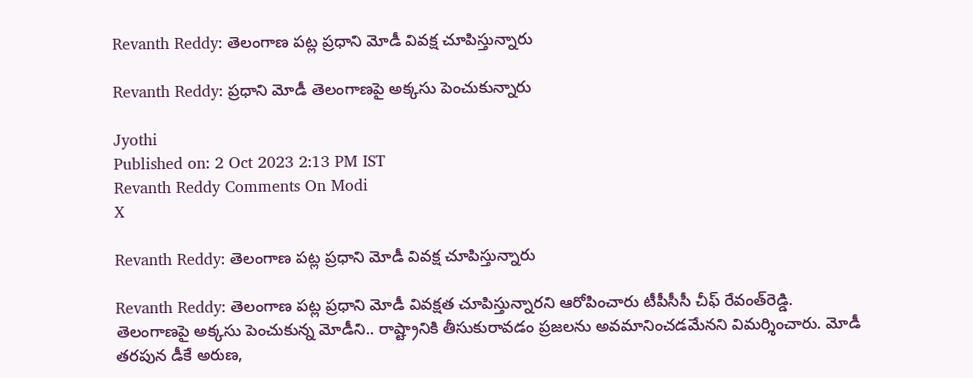Revanth Reddy: తెలంగాణ పట్ల ప్రధాని మోడీ వివక్ష చూపిస్తున్నారు

Revanth Reddy: ప్రధాని మోడీ తెలంగాణపై అక్కసు పెంచుకున్నారు

Jyothi
Published on: 2 Oct 2023 2:13 PM IST
Revanth Reddy Comments On Modi
X

Revanth Reddy: తెలంగాణ పట్ల ప్రధాని మోడీ వివక్ష చూపిస్తున్నారు

Revanth Reddy: తెలంగాణ పట్ల ప్రధాని మోడీ వివక్షత చూపిస్తున్నారని ఆరోపించారు టీపీసీసీ చీఫ్ రేవంత్‌రెడ్డి. తెలంగాణపై అక్కసు పెంచుకున్న మోడీని.. రాష్ట్రానికి తీసుకురావడం ప్రజలను అవమానించడమేనని విమర్శించారు. మోడీ తరపున డీకే అరుణ,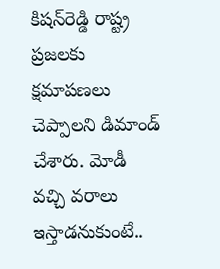కిషన్‌రెడ్డి రాష్ట్ర ప్రజలకు క్షమాపణలు చెప్పాలని డిమాండ్ చేశారు. మోడీ వచ్చి వరాలు ఇస్తాడనుకుంటే..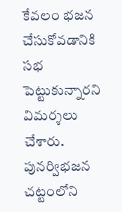కేవలం భజన చేసుకోవడానికి సభ పెట్టుకున్నారని విమర్శలు చేశారు. పునర్విభజన చట్టంలోని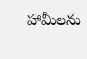హామీలను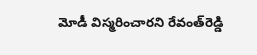మోడీ విస్మరించారని రేవంత్‌రెడ్డి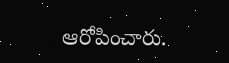ఆరోపించారు.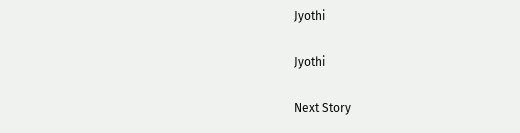Jyothi

Jyothi

Next Story